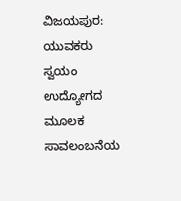ವಿಜಯಪುರ: ಯುವಕರು ಸ್ವಯಂ ಉದ್ಯೋಗದ ಮೂಲಕ ಸಾವಲಂಬನೆಯ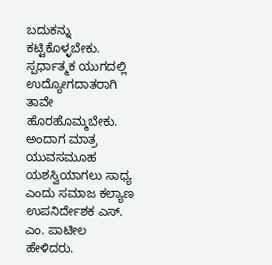ಬದುಕನ್ನು ಕಟ್ಟಿಕೊಳ್ಳಬೇಕು. ಸ್ಪರ್ಧಾತ್ಮಕ ಯುಗದಲ್ಲಿ ಉದ್ಯೋಗದಾತರಾಗಿ ತಾವೇ ಹೊರಹೊಮ್ಮಬೇಕು. ಅಂದಾಗ ಮಾತ್ರ ಯುವಸಮೂಹ ಯಶಸ್ವಿಯಾಗಲು ಸಾಧ್ಯ ಎಂದು ಸಮಾಜ ಕಲ್ಯಾಣ ಉಪನಿರ್ದೇಶಕ ಎಸ್. ಎಂ. ಪಾಟೀಲ ಹೇಳಿದರು.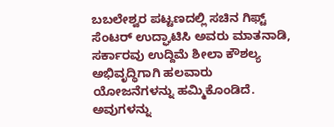ಬಬಲೇಶ್ವರ ಪಟ್ಟಣದಲ್ಲಿ ಸಚಿನ ಗಿಫ್ಟ್ ಸೆಂಟರ್ ಉದ್ಘಾಟಿಸಿ ಅವರು ಮಾತನಾಡಿ, ಸರ್ಕಾರವು ಉದ್ದಿಮೆ ಶೀಲಾ ಕೌಶಲ್ಯ ಅಭಿವೃದ್ಧಿಗಾಗಿ ಹಲವಾರು ಯೋಜನೆಗಳನ್ನು ಹಮ್ಮಿಕೊಂಡಿದೆ. ಅವುಗಳನ್ನು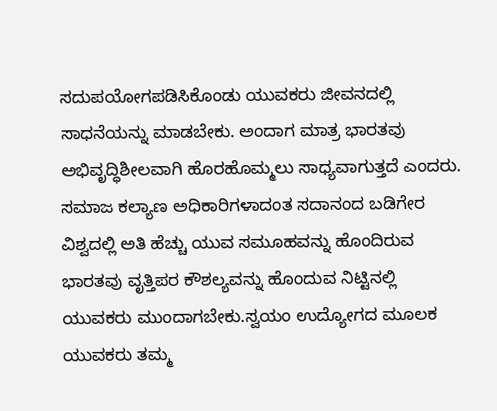ಸದುಪಯೋಗಪಡಿಸಿಕೊಂಡು ಯುವಕರು ಜೀವನದಲ್ಲಿ ಸಾಧನೆಯನ್ನು ಮಾಡಬೇಕು. ಅಂದಾಗ ಮಾತ್ರ ಭಾರತವು ಅಭಿವೃದ್ಧಿಶೀಲವಾಗಿ ಹೊರಹೊಮ್ಮಲು ಸಾಧ್ಯವಾಗುತ್ತದೆ ಎಂದರು.
ಸಮಾಜ ಕಲ್ಯಾಣ ಅಧಿಕಾರಿಗಳಾದಂತ ಸದಾನಂದ ಬಡಿಗೇರ ವಿಶ್ವದಲ್ಲಿ ಅತಿ ಹೆಚ್ಚು ಯುವ ಸಮೂಹವನ್ನು ಹೊಂದಿರುವ ಭಾರತವು ವೃತ್ತಿಪರ ಕೌಶಲ್ಯವನ್ನು ಹೊಂದುವ ನಿಟ್ಟಿನಲ್ಲಿ ಯುವಕರು ಮುಂದಾಗಬೇಕು.ಸ್ವಯಂ ಉದ್ಯೋಗದ ಮೂಲಕ ಯುವಕರು ತಮ್ಮ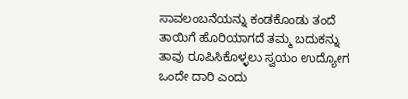ಸಾವಲಂಬನೆಯನ್ನು ಕಂಡಕೊಂಡು ತಂದೆ ತಾಯಿಗೆ ಹೊರಿಯಾಗದೆ ತಮ್ಮ ಬದುಕನ್ನು ತಾವು ರೂಪಿಸಿಕೊಳ್ಳಲು ಸ್ವಯಂ ಉದ್ಯೋಗ ಒಂದೇ ದಾರಿ ಎಂದು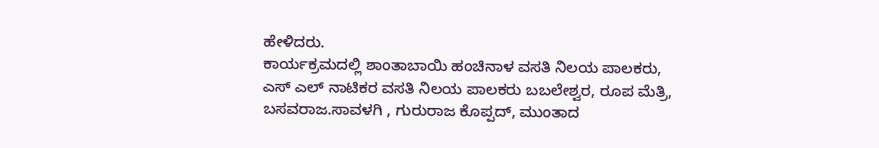ಹೇಳಿದರು.
ಕಾರ್ಯಕ್ರಮದಲ್ಲಿ ಶಾಂತಾಬಾಯಿ ಹಂಚಿನಾಳ ವಸತಿ ನಿಲಯ ಪಾಲಕರು, ಎಸ್ ಎಲ್ ನಾಟಿಕರ ವಸತಿ ನಿಲಯ ಪಾಲಕರು ಬಬಲೇಶ್ವರ, ರೂಪ ಮೆತ್ರಿ, ಬಸವರಾಜ.ಸಾವಳಗಿ , ಗುರುರಾಜ ಕೊಪ್ಪದ್, ಮುಂತಾದ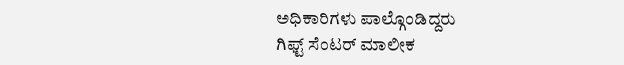ಅಧಿಕಾರಿಗಳು ಪಾಲ್ಗೊಂಡಿದ್ದರು
ಗಿಫ್ಟ್ ಸೆಂಟರ್ ಮಾಲೀಕ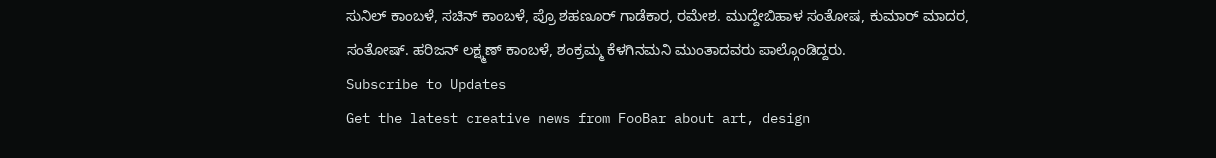ಸುನಿಲ್ ಕಾಂಬಳೆ, ಸಚಿನ್ ಕಾಂಬಳೆ, ಪ್ರೊ ಶಹಣೂರ್ ಗಾಡೆಕಾರ, ರಮೇಶ. ಮುದ್ದೇಬಿಹಾಳ ಸಂತೋಷ, ಕುಮಾರ್ ಮಾದರ, ಸಂತೋಷ್. ಹರಿಜನ್ ಲಕ್ಷ್ಮಣ್ ಕಾಂಬಳೆ, ಶಂಕ್ರಮ್ಮ ಕೆಳಗಿನಮನಿ ಮುಂತಾದವರು ಪಾಲ್ಗೊಂಡಿದ್ದರು.
Subscribe to Updates
Get the latest creative news from FooBar about art, design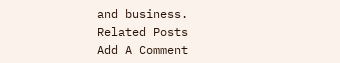and business.
Related Posts
Add A Comment